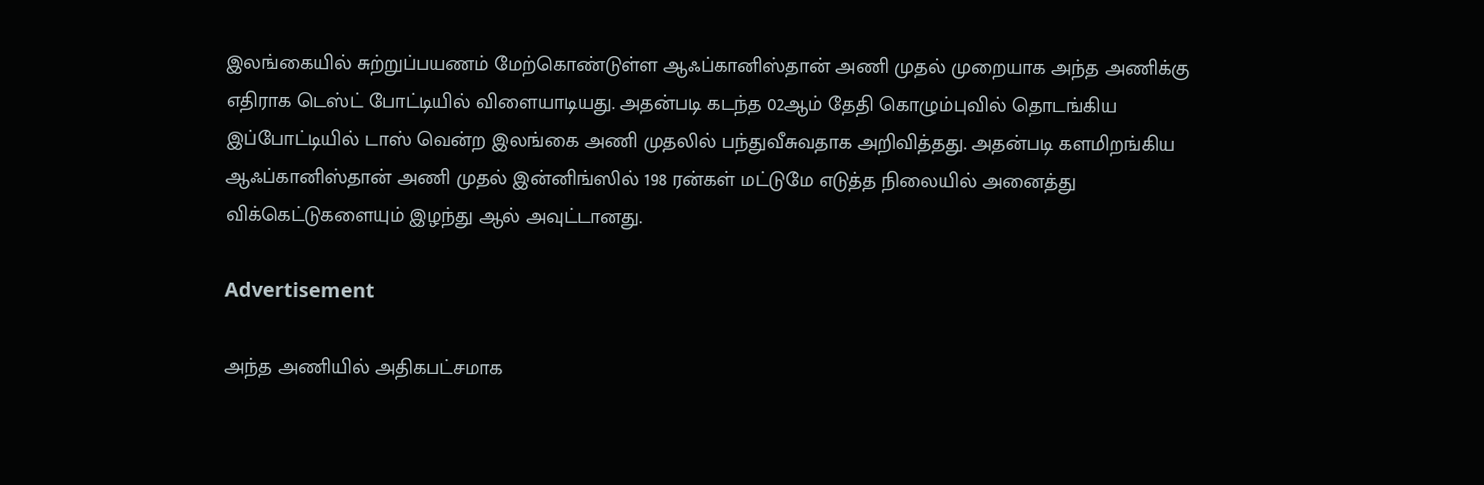இலங்கையில் சுற்றுப்பயணம் மேற்கொண்டுள்ள ஆஃப்கானிஸ்தான் அணி முதல் முறையாக அந்த அணிக்கு எதிராக டெஸ்ட் போட்டியில் விளையாடியது. அதன்படி கடந்த 02ஆம் தேதி கொழும்புவில் தொடங்கிய இப்போட்டியில் டாஸ் வென்ற இலங்கை அணி முதலில் பந்துவீசுவதாக அறிவித்தது. அதன்படி களமிறங்கிய ஆஃப்கானிஸ்தான் அணி முதல் இன்னிங்ஸில் 198 ரன்கள் மட்டுமே எடுத்த நிலையில் அனைத்து விக்கெட்டுகளையும் இழந்து ஆல் அவுட்டானது.

Advertisement

அந்த அணியில் அதிகபட்சமாக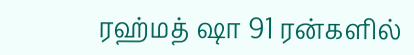ரஹ்மத் ஷா 91 ரன்களில்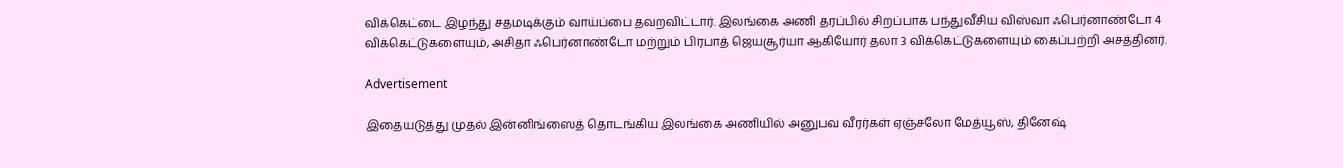விக்கெட்டை இழந்து சதமடிக்கும் வாய்ப்பை தவறவிட்டார். இலங்கை அணி தரப்பில் சிறப்பாக பந்துவீசிய விஸ்வா ஃபெர்னாண்டோ 4 விக்கெட்டுகளையும், அசிதா ஃபெர்னாண்டோ மற்றும் பிரபாத் ஜெயசூர்யா ஆகியோர் தலா 3 விக்கெட்டுகளையும் கைப்பற்றி அசத்தினர்.

Advertisement

இதையடுத்து முதல் இன்னிங்ஸைத் தொடங்கிய இலங்கை அணியில் அனுபவ வீரர்கள் ஏஞ்சலோ மேத்யூஸ், தினேஷ்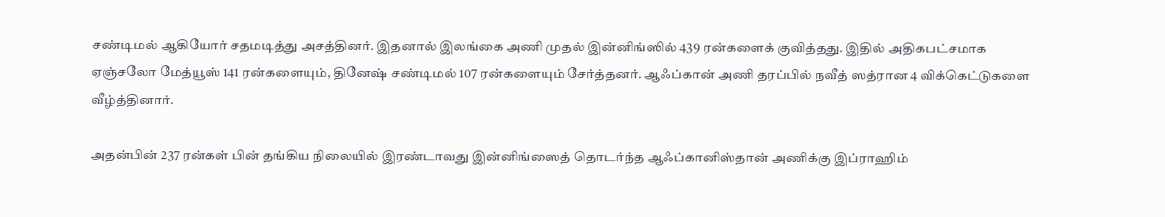சண்டிமல் ஆகியோர் சதமடித்து அசத்தினர். இதனால் இலங்கை அணி முதல் இன்னிங்ஸில் 439 ரன்களைக் குவித்தது. இதில் அதிகபட்சமாக ஏஞ்சலோ மேத்யூஸ் 141 ரன்களையும், தினேஷ் சண்டிமல் 107 ரன்களையும் சேர்த்தனர். ஆஃப்கான் அணி தரப்பில் நவீத் ஸத்ரான 4 விக்கெட்டுகளை வீழ்த்தினார்.

அதன்பின் 237 ரன்கள் பின் தங்கிய நிலையில் இரண்டாவது இன்னிங்ஸைத் தொடர்ந்த ஆஃப்கானிஸ்தான் அணிக்கு இப்ராஹிம்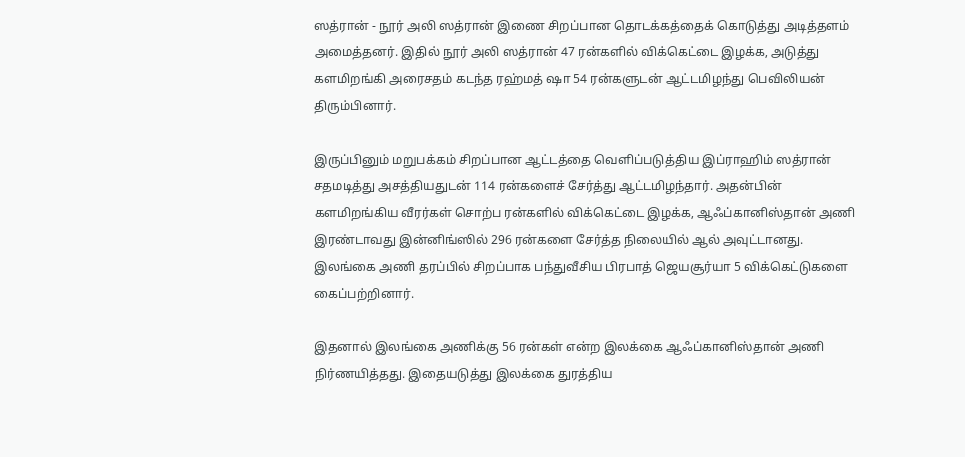ஸத்ரான் - நூர் அலி ஸத்ரான் இணை சிறப்பான தொடக்கத்தைக் கொடுத்து அடித்தளம் அமைத்தனர். இதில் நூர் அலி ஸத்ரான் 47 ரன்களில் விக்கெட்டை இழக்க, அடுத்து களமிறங்கி அரைசதம் கடந்த ரஹ்மத் ஷா 54 ரன்களுடன் ஆட்டமிழந்து பெவிலியன் திரும்பினார்.

இருப்பினும் மறுபக்கம் சிறப்பான ஆட்டத்தை வெளிப்படுத்திய இப்ராஹிம் ஸத்ரான் சதமடித்து அசத்தியதுடன் 114 ரன்களைச் சேர்த்து ஆட்டமிழந்தார். அதன்பின் களமிறங்கிய வீரர்கள் சொற்ப ரன்களில் விக்கெட்டை இழக்க, ஆஃப்கானிஸ்தான் அணி இரண்டாவது இன்னிங்ஸில் 296 ரன்களை சேர்த்த நிலையில் ஆல் அவுட்டானது. இலங்கை அணி தரப்பில் சிறப்பாக பந்துவீசிய பிரபாத் ஜெயசூர்யா 5 விக்கெட்டுகளை கைப்பற்றினார்.

இதனால் இலங்கை அணிக்கு 56 ரன்கள் என்ற இலக்கை ஆஃப்கானிஸ்தான் அணி நிர்ணயித்தது. இதையடுத்து இலக்கை துரத்திய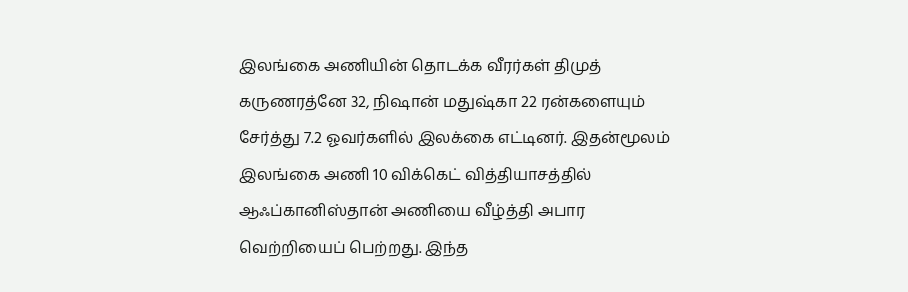இலங்கை அணியின் தொடக்க வீரர்கள் திமுத் கருணரத்னே 32, நிஷான் மதுஷ்கா 22 ரன்களையும் சேர்த்து 7.2 ஓவர்களில் இலக்கை எட்டினர். இதன்மூலம் இலங்கை அணி 10 விக்கெட் வித்தியாசத்தில் ஆஃப்கானிஸ்தான் அணியை வீழ்த்தி அபார வெற்றியைப் பெற்றது. இந்த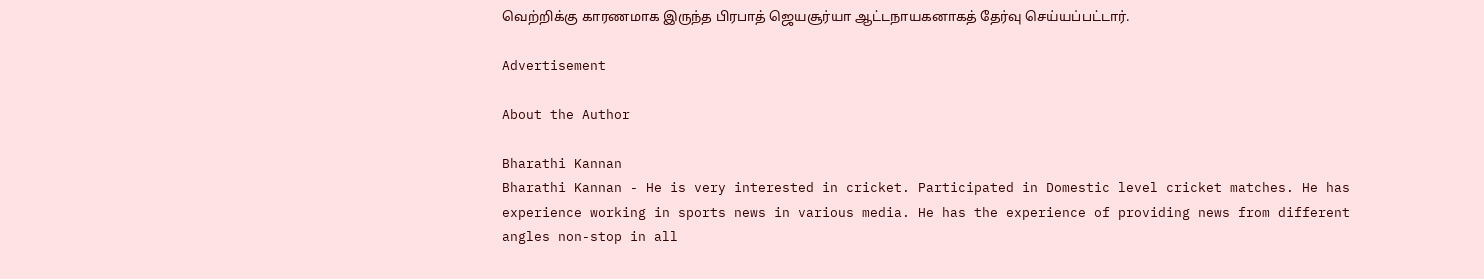வெற்றிக்கு காரணமாக இருந்த பிரபாத் ஜெயசூர்யா ஆட்டநாயகனாகத் தேர்வு செய்யப்பட்டார்.

Advertisement

About the Author

Bharathi Kannan
Bharathi Kannan - He is very interested in cricket. Participated in Domestic level cricket matches. He has experience working in sports news in various media. He has the experience of providing news from different angles non-stop in all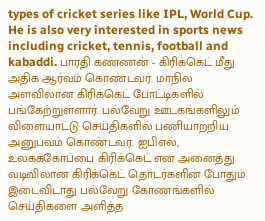types of cricket series like IPL, World Cup. He is also very interested in sports news including cricket, tennis, football and kabaddi. பாரதி கண்ணன் - கிரிக்கெட் மீது அதிக ஆர்வம் கொண்டவர். மாநில அளவிலான கிரிக்கெட் போட்டிகளில் பங்கேற்றுள்ளார். பல்வேறு ஊடகங்களிலும் விளையாட்டு செய்திகளில் பணியாற்றிய அனுபவம் கொண்டவர். ஐபிஎல், உலகக்கோப்பை கிரிக்கெட் என அனைத்து வடிவிலான கிரிக்கெட் தொடர்களின் போதும் இடைவிடாது பல்வேறு கோணங்களில் செய்திகளை அளித்த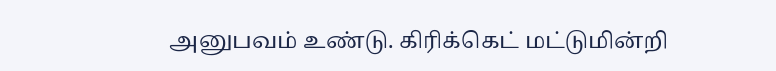அனுபவம் உண்டு. கிரிக்கெட் மட்டுமின்றி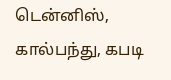டென்னிஸ், கால்பந்து, கபடி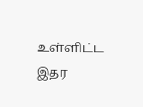உள்ளிட்ட இதர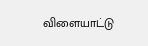விளையாட்டு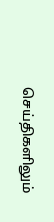செய்திகளிலும்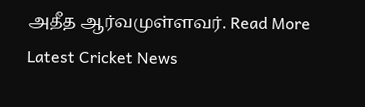அதீத ஆர்வமுள்ளவர். Read More
Latest Cricket News